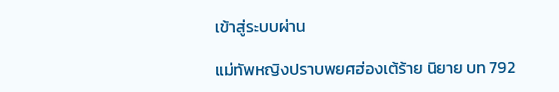เข้าสู่ระบบผ่าน

แม่ทัพหญิงปราบพยศฮ่องเต้ร้าย นิยาย บท 792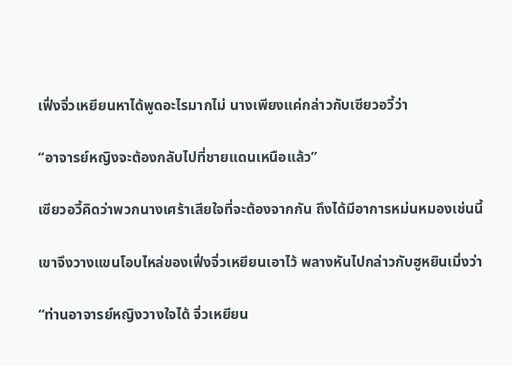เฟิ่งจิ่วเหยียนหาได้พูดอะไรมากไม่ นางเพียงแค่กล่าวกับเซียวอวี้ว่า

“อาจารย์หญิงจะต้องกลับไปที่ชายแดนเหนือแล้ว”

เซียวอวี้คิดว่าพวกนางเศร้าเสียใจที่จะต้องจากกัน ถึงได้มีอาการหม่นหมองเช่นนี้

เขาจึงวางแขนโอบไหล่ของเฟิ่งจิ่วเหยียนเอาไว้ พลางหันไปกล่าวกับฮูหยินเมิ่งว่า

“ท่านอาจารย์หญิงวางใจได้ จิ่วเหยียน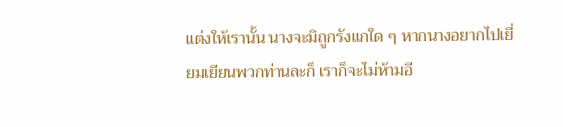แต่งให้เรานั้น นางจะมิถูกรังแกใด ๆ หากนางอยากไปเยี่ยมเยียนพวกท่านละก็ เราก็จะไม่ห้ามอี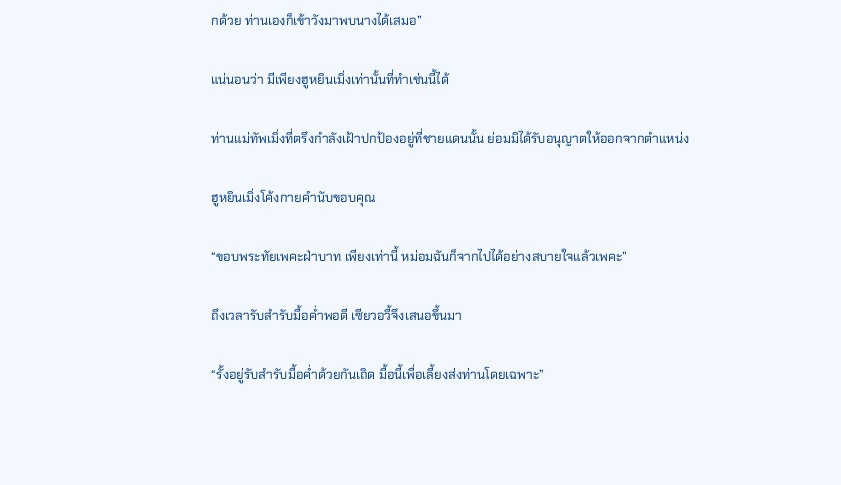กด้วย ท่านเองก็เข้าวังมาพบนางได้เสมอ”

แน่นอนว่า มีเพียงฮูหยินเมิ่งเท่านั้นที่ทำเช่นนี้ได้

ท่านแม่ทัพเมิ่งที่ตรึงกำลังเฝ้าปกป้องอยู่ที่ชายแดนนั้น ย่อมมิได้รับอนุญาตให้ออกจากตำแหน่ง

ฮูหยินเมิ่งโค้งกายคำนับขอบคุณ

“ขอบพระทัยเพคะฝ่าบาท เพียงเท่านี้ หม่อมฉันก็จากไปได้อย่างสบายใจแล้วเพคะ”

ถึงเวลารับสำรับมื้อค่ำพอดี เซียวอวี้จึงเสนอขึ้นมา

“รั้งอยู่รับสำรับมื้อค่ำด้วยกันเถิด มื้อนี้เพื่อเลี้ยงส่งท่านโดยเฉพาะ”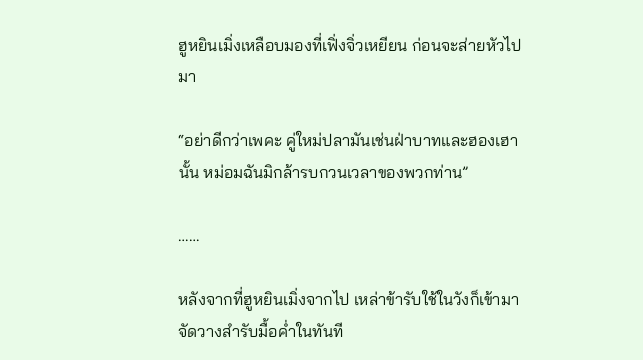ฮูหยินเมิ่งเหลือบมองที่เฟิ่งจิ่วเหยียน ก่อนจะส่ายหัวไปมา

“อย่าดีกว่าเพคะ คู่ใหม่ปลามันเช่นฝ่าบาทและฮองเฮานั้น หม่อมฉันมิกล้ารบกวนเวลาของพวกท่าน”

……

หลังจากที่ฮูหยินเมิ่งจากไป เหล่าข้ารับใช้ในวังก็เข้ามาจัดวางสำรับมื้อค่ำในทันที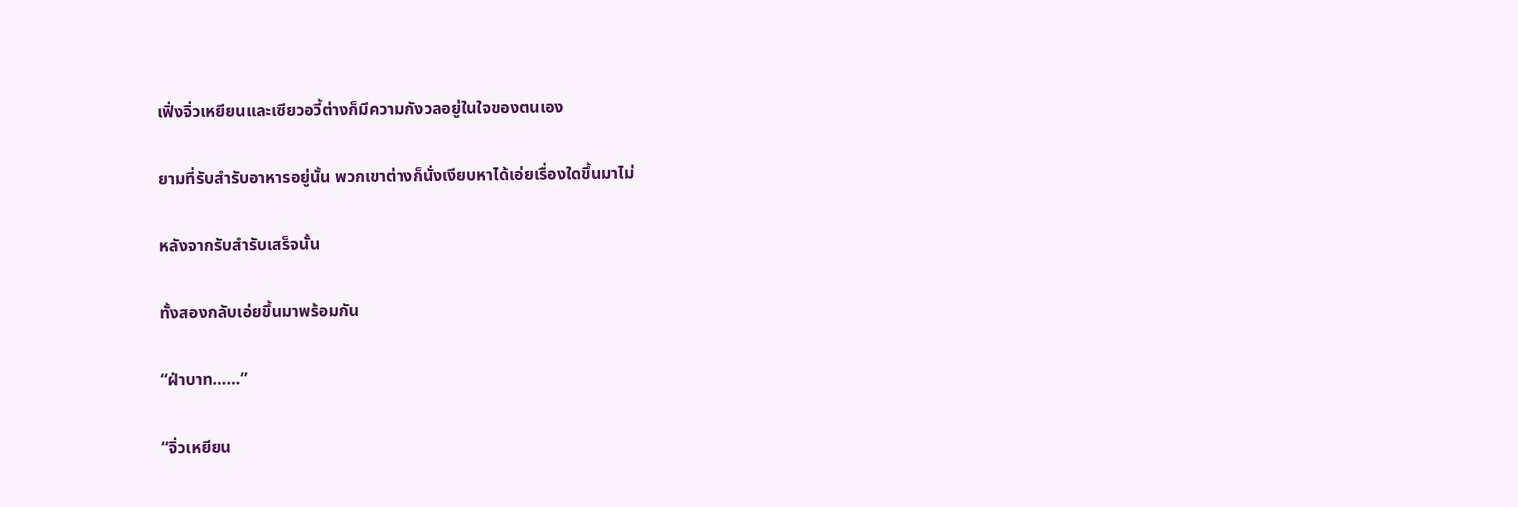เฟิ่งจิ่วเหยียนและเซียวอวี้ต่างก็มีความกังวลอยู่ในใจของตนเอง

ยามที่รับสำรับอาหารอยู่นั้น พวกเขาต่างก็นั่งเงียบหาได้เอ่ยเรื่องใดขึ้นมาไม่

หลังจากรับสำรับเสร็จนั้น

ทั้งสองกลับเอ่ยขึ้นมาพร้อมกัน

“ฝ่าบาท……”

“จิ่วเหยียน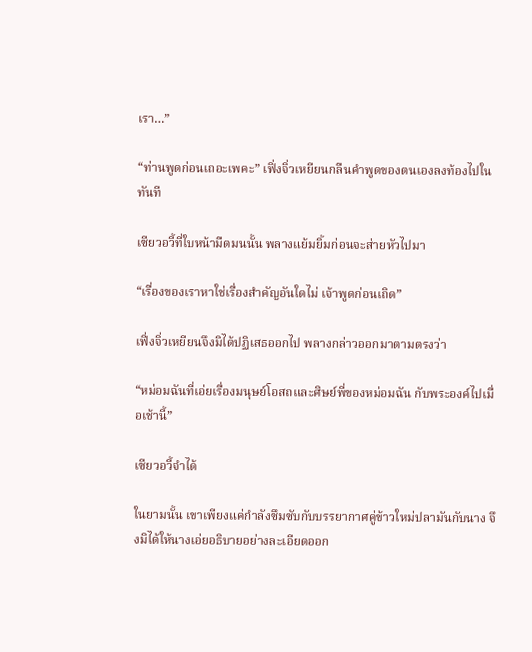เรา…”

“ท่านพูดก่อนเถอะเพคะ” เฟิ่งจิ่วเหยียนกลืนคำพูดของตนเองลงท้องไปในทันที

เซียวอวี้ที่ใบหน้ามืดมนนั้น พลางแย้มยิ้มก่อนจะส่ายหัวไปมา

“เรื่องของเราหาใช่เรื่องสำคัญอันใดไม่ เจ้าพูดก่อนเถิด”

เฟิ่งจิ่วเหยียนจึงมิได้ปฏิเสธออกไป พลางกล่าวออกมาตามตรงว่า

“หม่อมฉันที่เอ่ยเรื่องมนุษย์โอสถและศิษย์พี่ของหม่อมฉัน กับพระองค์ไปเมื่อเช้านี้”

เซียวอวี้จำได้

ในยามนั้น เขาเพียงแค่กำลังซึมซับกับบรรยากาศคู่ข้าวใหม่ปลามันกับนาง จึงมิได้ให้นางเอ่ยอธิบายอย่างละเอียดออก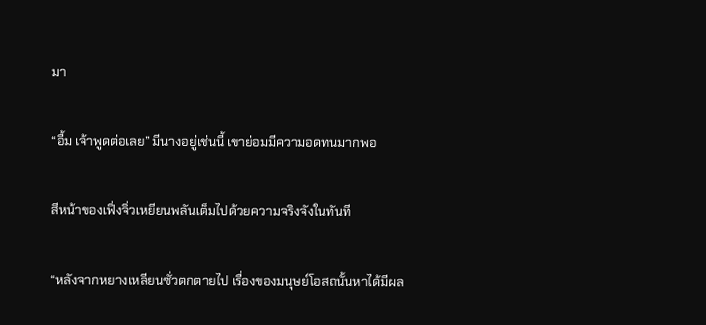มา

“อื้ม เจ้าพูดต่อเลย” มีนางอยู่เช่นนี้ เขาย่อมมีความอดทนมากพอ

สีหน้าของเฟิ่งจิ่วเหยียนพลันเต็มไปด้วยความจริงจังในทันที

“หลังจากหยางเหลียนซั่วตกตายไป เรื่องของมนุษย์โอสถนั้นหาได้มีผล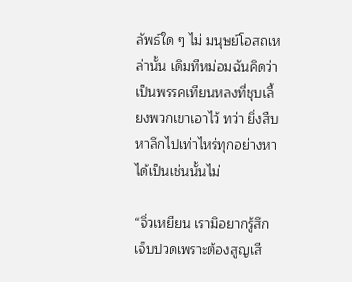ลัพธ์ใด ๆ ไม่ มนุษย์โอสถเหล่านั้น เดิมทีหม่อมฉันคิดว่าเป็นพรรคเทียนหลงที่ชุบเลี้ยงพวกเขาเอาไว้ ทว่า ยิ่งสืบหาลึกไปเท่าไหร่ทุกอย่างหาได้เป็นเช่นนั้นไม่

“จิ่วเหยียน เรามิอยากรู้สึกเจ็บปวดเพราะต้องสูญเสี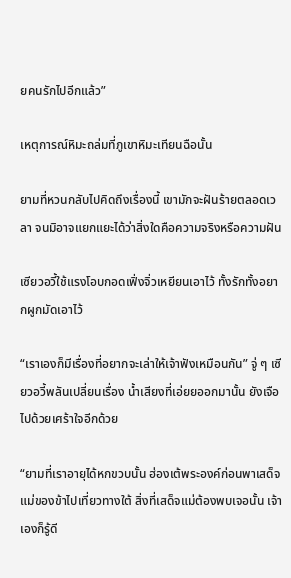ยคนรักไปอีกแล้ว”

เหตุการณ์หิมะถล่มที่ภูเขาหิมะเทียนฉือนั้น

ยามที่หวนกลับไปคิดถึงเรื่องนี้ เขามักจะฝันร้ายตลอดเวลา จนมิอาจแยกแยะได้ว่าสิ่งใดคือความจริงหรือความฝัน

เซียวอวี้ใช้แรงโอบกอดเฟิ่งจิ่วเหยียนเอาไว้ ทั้งรักทั้งอยากผูกมัดเอาไว้

“เราเองก็มีเรื่องที่อยากจะเล่าให้เจ้าฟังเหมือนกัน” จู่ ๆ เซียวอวี้พลันเปลี่ยนเรื่อง น้ำเสียงที่เอ่ยยออกมานั้น ยังเจือไปด้วยเศร้าใจอีกด้วย

“ยามที่เราอายุได้หกขวบนั้น ฮ่องเต้พระองค์ก่อนพาเสด็จแม่ของข้าไปเที่ยวทางใต้ สิ่งที่เสด็จแม่ต้องพบเจอนั้น เจ้าเองก็รู้ดี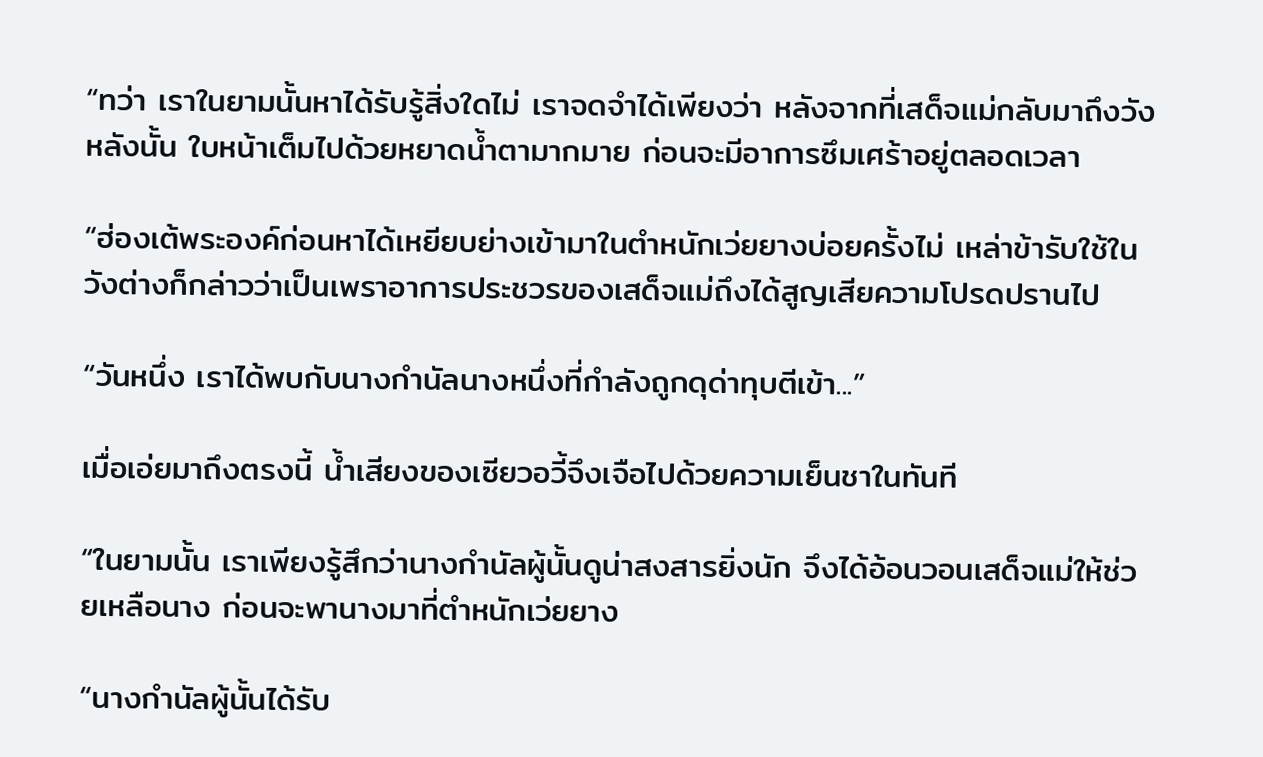“ทว่า เราในยามนั้นหาได้รับรู้สิ่งใดไม่ เราจดจำได้เพียงว่า หลังจากที่เสด็จแม่กลับมาถึงวังหลังนั้น ใบหน้าเต็มไปด้วยหยาดน้ำตามากมาย ก่อนจะมีอาการซึมเศร้าอยู่ตลอดเวลา

“ฮ่องเต้พระองค์ก่อนหาได้เหยียบย่างเข้ามาในตำหนักเว่ยยางบ่อยครั้งไม่ เหล่าข้ารับใช้ในวังต่างก็กล่าวว่าเป็นเพราอาการประชวรของเสด็จแม่ถึงได้สูญเสียความโปรดปรานไป

“วันหนึ่ง เราได้พบกับนางกำนัลนางหนึ่งที่กำลังถูกดุด่าทุบตีเข้า...”

เมื่อเอ่ยมาถึงตรงนี้ น้ำเสียงของเซียวอวี้จึงเจือไปด้วยความเย็นชาในทันที

“ในยามนั้น เราเพียงรู้สึกว่านางกำนัลผู้นั้นดูน่าสงสารยิ่งนัก จึงได้อ้อนวอนเสด็จแม่ให้ช่วยเหลือนาง ก่อนจะพานางมาที่ตำหนักเว่ยยาง

“นางกำนัลผู้นั้นได้รับ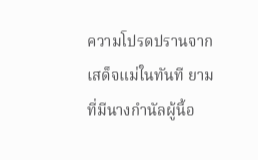ความโปรดปรานจากเสด็จแม่ในทันที ยามที่มีนางกำนัลผู้นี้อ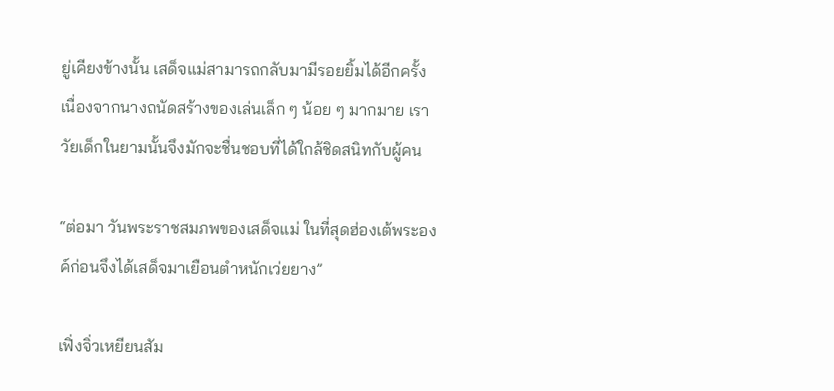ยู่เคียงข้างนั้น เสด็จแม่สามารถกลับมามีรอยยิ้มได้อีกครั้ง เนื่องจากนางถนัดสร้างของเล่นเล็ก ๆ น้อย ๆ มากมาย เราวัยเด็กในยามนั้นจึงมักจะชื่นชอบที่ได้ใกล้ชิดสนิทกับผู้คน

“ต่อมา วันพระราชสมภพของเสด็จแม่ ในที่สุดฮ่องเต้พระองค์ก่อนจึงได้เสด็จมาเยือนตำหนักเว่ยยาง”

เฟิ่งจิ่วเหยียนสัม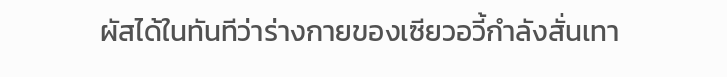ผัสได้ในทันทีว่าร่างกายของเซียวอวี้กำลังสั่นเทา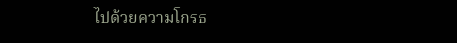ไปด้วยความโกรธ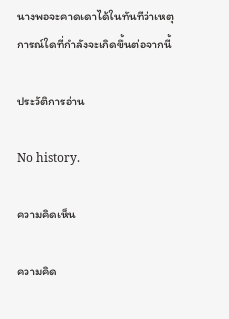นางพอจะคาดเดาได้ในทันทีว่าเหตุการณ์ใดที่กำลังจะเกิดขึ้นต่อจากนี้

ประวัติการอ่าน

No history.

ความคิดเห็น

ความคิด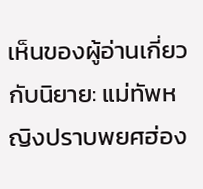เห็นของผู้อ่านเกี่ยวกับนิยาย: แม่ทัพหญิงปราบพยศฮ่อง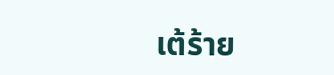เต้ร้าย